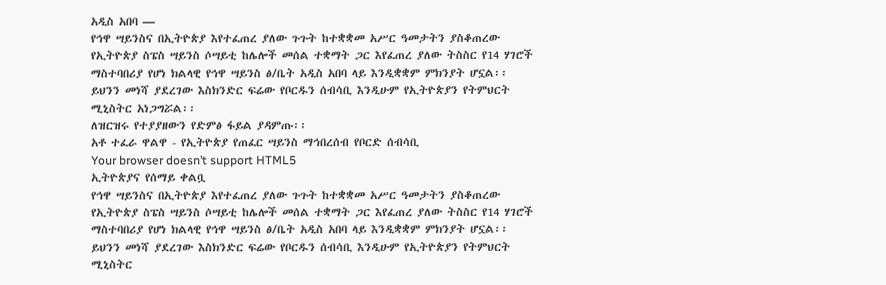አዲስ አበባ —
የኅዋ ሣይንስና በኢትዮጵያ እየተፈጠረ ያለው ጉጉት ከተቋቋመ አሥር ዓመታትን ያስቆጠረው የኢትዮጵያ ስፔስ ሣይንስ ሶሣይቲ ከሌሎች መሰል ተቋማት ጋር እየፈጠረ ያለው ትስስር የ14 ሃገሮች ማስተባበሪያ የሆነ ክልላዊ የኅዋ ሣይንስ ፅ/ቤት አዲስ አበባ ላይ እንዲቋቋም ምክንያት ሆኗል፡፡
ይህንን መነሻ ያደረገው እስክንድር ፍሬው የቦርዱን ሰብሳቢ እንዲሁም የኢትዮጵያን የትምህርት ሚኒስትር አነጋግሯል፡፡
ለዝርዝሩ የተያያዘውን የድምፅ ፋይል ያዳምጡ፡፡
አቶ ተፈራ ዋልዋ - የኢትዮጵያ የጠፈር ሣይንስ ማኅበረሰብ የቦርድ ሰብሳቢ
Your browser doesn’t support HTML5
ኢትዮጵያና የሰማይ ቀልቧ
የኅዋ ሣይንስና በኢትዮጵያ እየተፈጠረ ያለው ጉጉት ከተቋቋመ አሥር ዓመታትን ያስቆጠረው የኢትዮጵያ ስፔስ ሣይንስ ሶሣይቲ ከሌሎች መሰል ተቋማት ጋር እየፈጠረ ያለው ትስስር የ14 ሃገሮች ማስተባበሪያ የሆነ ክልላዊ የኅዋ ሣይንስ ፅ/ቤት አዲስ አበባ ላይ እንዲቋቋም ምክንያት ሆኗል፡፡
ይህንን መነሻ ያደረገው እስክንድር ፍሬው የቦርዱን ሰብሳቢ እንዲሁም የኢትዮጵያን የትምህርት ሚኒስትር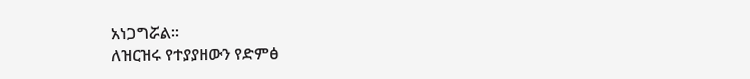አነጋግሯል፡፡
ለዝርዝሩ የተያያዘውን የድምፅ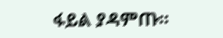ፋይል ያዳምጡ፡፡